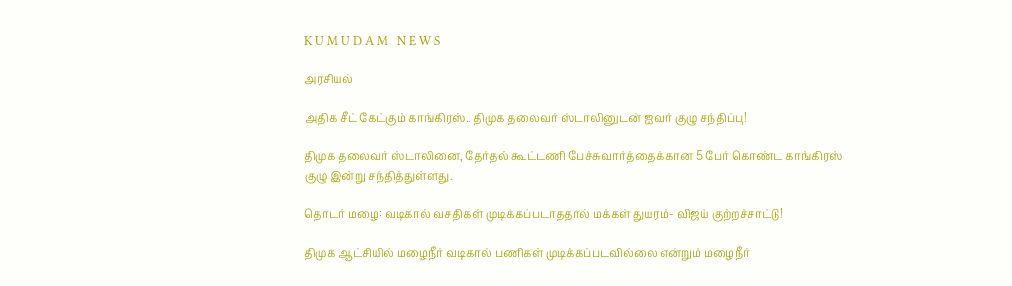K U M U D A M   N E W S

அரசியல்

அதிக சீட் கேட்கும் காங்கிரஸ்.. திமுக தலைவர் ஸ்டாலினுடன் ஐவர் குழு சந்திப்பு!

திமுக தலைவர் ஸ்டாலினை, தேர்தல் கூட்டணி பேச்சுவார்த்தைக்கான 5 பேர் கொண்ட காங்கிரஸ் குழு இன்று சந்தித்துள்ளது.

தொடர் மழை: வடிகால் வசதிகள் முடிக்கப்படாததால் மக்கள் துயரம்- விஜய் குற்றச்சாட்டு!

திமுக ஆட்சியில் மழைநீர் வடிகால் பணிகள் முடிக்கப்படவில்லை என்றும் மழைநீர்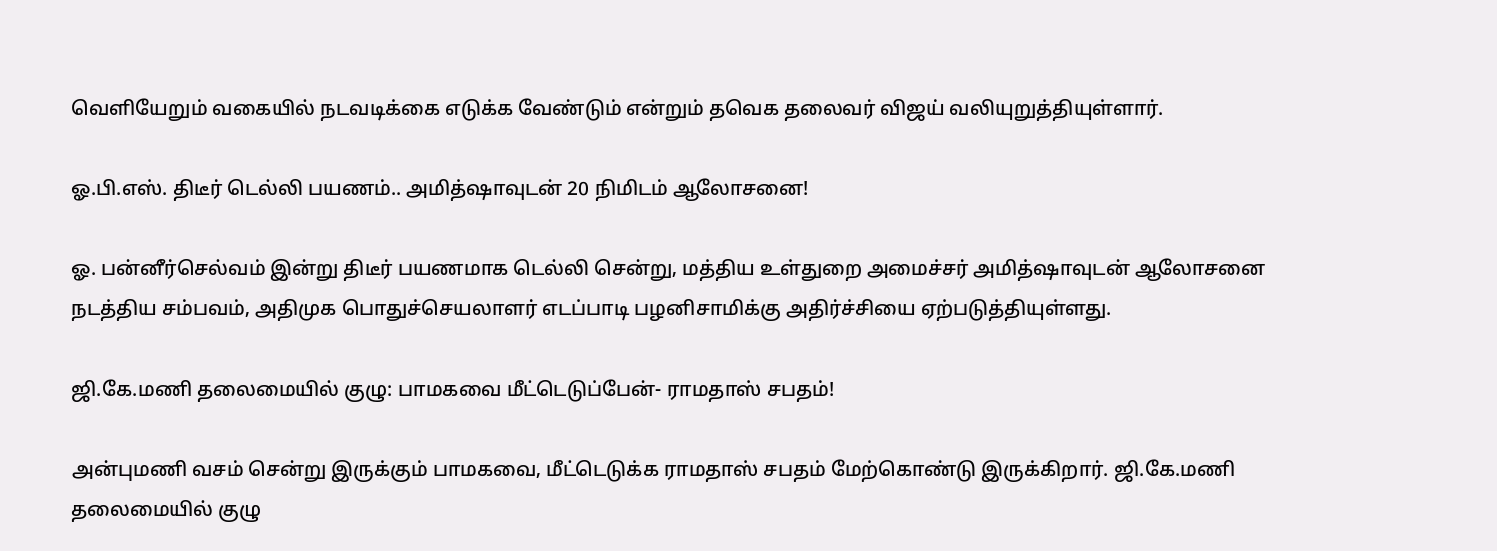வெளியேறும் வகையில் நடவடிக்கை எடுக்க வேண்டும் என்றும் தவெக தலைவர் விஜய் வலியுறுத்தியுள்ளார்.

ஓ.பி.எஸ். திடீர் டெல்லி பயணம்.. அமித்ஷாவுடன் 20 நிமிடம் ஆலோசனை!

ஓ. பன்னீர்செல்வம் இன்று திடீர் பயணமாக டெல்லி சென்று, மத்திய உள்துறை அமைச்சர் அமித்ஷாவுடன் ஆலோசனை நடத்திய சம்பவம், அதிமுக பொதுச்செயலாளர் எடப்பாடி பழனிசாமிக்கு அதிர்ச்சியை ஏற்படுத்தியுள்ளது.

ஜி.கே.மணி தலைமையில் குழு: பாமகவை மீட்டெடுப்பேன்- ராமதாஸ் சபதம்!

அன்புமணி வசம் சென்று இருக்கும் பாமகவை, மீட்டெடுக்க ராமதாஸ் சபதம் மேற்கொண்டு இருக்கிறார். ஜி.கே.மணி தலைமையில் குழு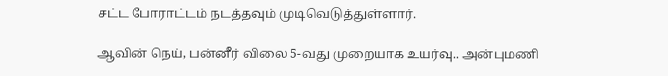சட்ட போராட்டம் நடத்தவும் முடிவெடுத்துள்ளார்.

ஆவின் நெய், பன்னீர் விலை 5-வது முறையாக உயர்வு.. அன்புமணி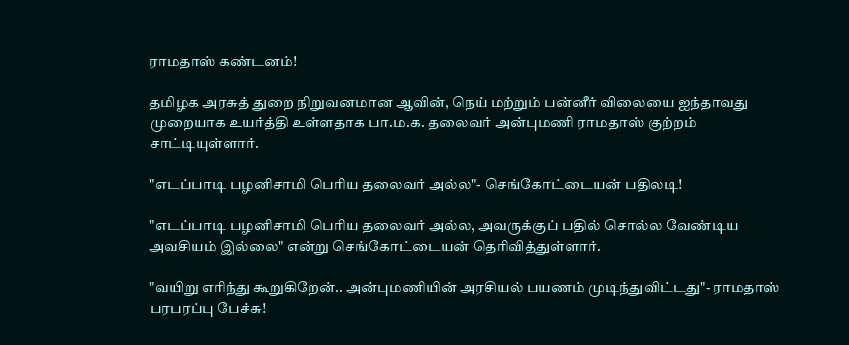ராமதாஸ் கண்டனம்!

தமிழக அரசுத் துறை நிறுவனமான ஆவின், நெய் மற்றும் பன்னீர் விலையை ஐந்தாவது முறையாக உயர்த்தி உள்ளதாக பா.ம.க. தலைவர் அன்புமணி ராமதாஸ் குற்றம் சாட்டியுள்ளார்.

"எடப்பாடி பழனிசாமி பெரிய தலைவர் அல்ல"- செங்கோட்டையன் பதிலடி!

"எடப்பாடி பழனிசாமி பெரிய தலைவர் அல்ல, அவருக்குப் பதில் சொல்ல வேண்டிய அவசியம் இல்லை" என்று செங்கோட்டையன் தெரிவித்துள்ளார்.

"வயிறு எரிந்து கூறுகிறேன்.. அன்புமணியின் அரசியல் பயணம் முடிந்துவிட்டது"- ராமதாஸ் பரபரப்பு பேச்சு!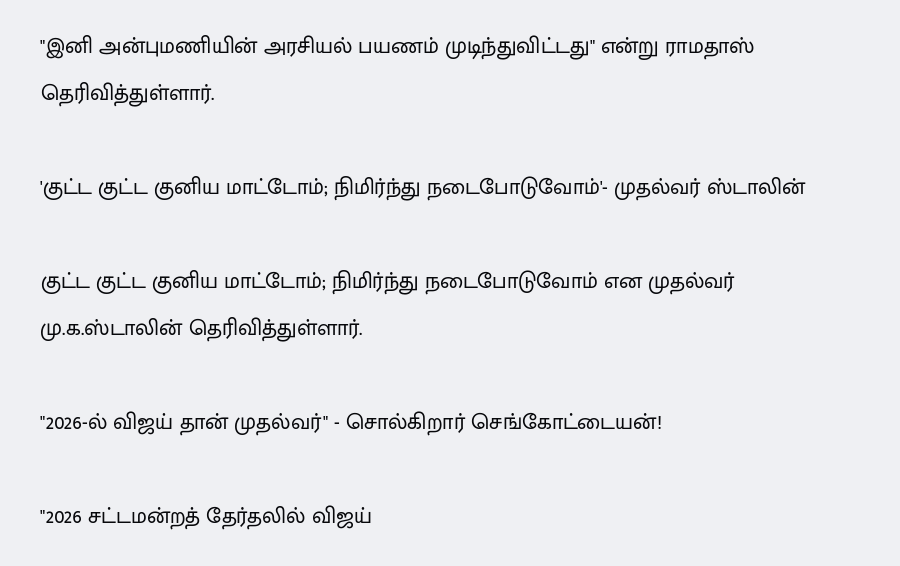"இனி அன்புமணியின் அரசியல் பயணம் முடிந்துவிட்டது" என்று ராமதாஸ் தெரிவித்துள்ளார்.

'குட்ட குட்ட குனிய மாட்டோம்; நிமிர்ந்து நடைபோடுவோம்'- முதல்வர் ஸ்டாலின்

குட்ட குட்ட குனிய மாட்டோம்; நிமிர்ந்து நடைபோடுவோம் என முதல்வர் மு.க.ஸ்டாலின் தெரிவித்துள்ளார்.

"2026-ல் விஜய் தான் முதல்வர்" - சொல்கிறார் செங்கோட்டையன்!

"2026 சட்டமன்றத் தேர்தலில் விஜய்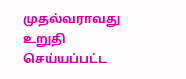முதல்வராவது உறுதி செய்யப்பட்ட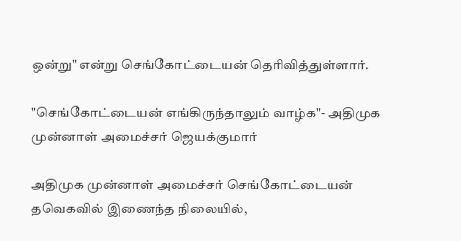ஒன்று" என்று செங்கோட்டையன் தெரிவித்துள்ளார்.

"செங்கோட்டையன் எங்கிருந்தாலும் வாழ்க"- அதிமுக முன்னாள் அமைச்சர் ஜெயக்குமார்

அதிமுக முன்னாள் அமைச்சர் செங்கோட்டையன் தவெகவில் இணைந்த நிலையில்,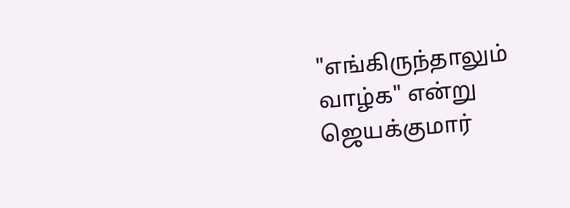"எங்கிருந்தாலும் வாழ்க" என்று ஜெயக்குமார்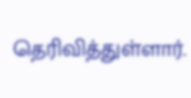தெரிவித்துள்ளார்.